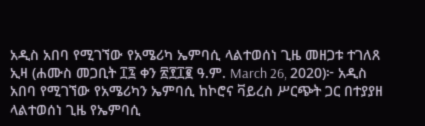አዲስ አበባ የሚገኘው የአሜሪካ ኤምባሲ ላልተወሰነ ጊዜ መዘጋቱ ተገለጸ
ኢዛ (ሐሙስ መጋቢት ፲፯ ቀን ፳፻፲፪ ዓ.ም. March 26, 2020)፦ አዲስ አበባ የሚገኘው የአሜሪካን ኤምባሲ ከኮሮና ቫይረስ ሥርጭት ጋር በተያያዘ ላልተወሰነ ጊዜ የኤምባሲ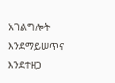አገልግሎት እንደማይሠጥና እንደተዘጋ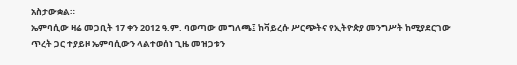አስታውቋል።
ኤምባሲው ዛሬ መጋቢት 17 ቀን 2012 ዓ.ም. ባወጣው መግለጫ፤ ከቫይረሱ ሥርጭትና የኢትዮጵያ መንግሥት ከሚያደርገው ጥረት ጋር ተያይዞ ኤምባሲውን ላልተወሰነ ጊዜ መዝጋቱን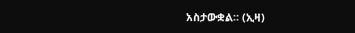አስታውቋል። (ኢዛ)